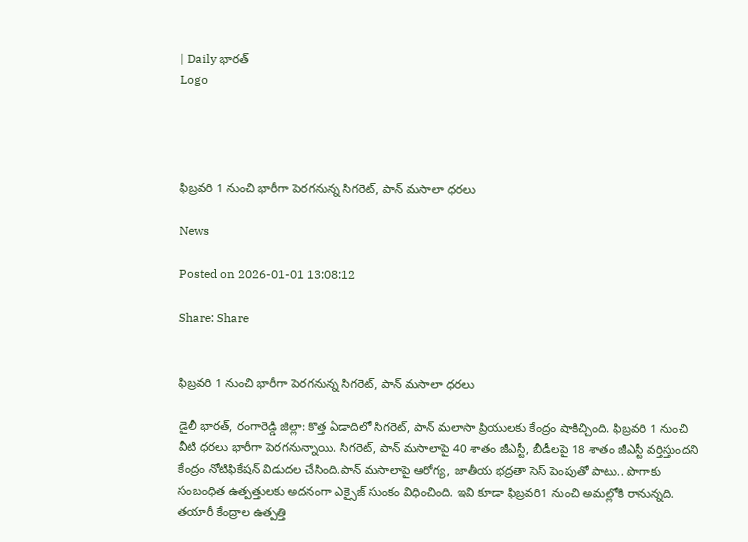| Daily భారత్
Logo




ఫిబ్రవరి 1 నుంచి భారీగా పెరగనున్న సిగరెట్, పాన్ మసాలా ధరలు

News

Posted on 2026-01-01 13:08:12

Share: Share


ఫిబ్రవరి 1 నుంచి భారీగా పెరగనున్న సిగరెట్, పాన్ మసాలా ధరలు

డైలీ భారత్, రంగారెడ్డి జిల్లా: కొత్త ఏడాదిలో సిగరెట్, పాన్ మలాసా ప్రియులకు కేంద్రం షాకిచ్చింది. ఫిబ్రవరి 1 నుంచి వీటి ధరలు భారీగా పెరగనున్నాయి. సిగరెట్, పాన్ మసాలాపై 40 శాతం జీఎస్టీ, బీడీలపై 18 శాతం జీఎస్టీ వర్తిస్తుందని కేంద్రం నోటిఫికేషన్ విడుదల చేసింది.పాన్ మసాలాపై ఆరోగ్య, జాతీయ భద్రతా సెస్ పెంపుతో పాటు.. పొగాకు సంబంధిత ఉత్పత్తులకు అదనంగా ఎక్సైజ్ సుంకం విధించింది. ఇవి కూడా ఫిబ్రవరి1 నుంచి అమల్లోకి రానున్నది. తయారీ కేంద్రాల ఉత్పత్తి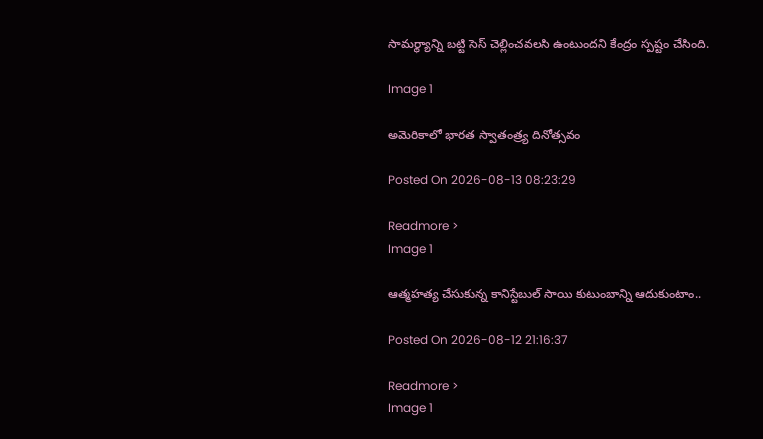సామర్థ్యాన్ని బట్టి సెస్ చెల్లించవలసి ఉంటుందని కేంద్రం స్పష్టం చేసింది.

Image 1

అమెరికాలో భారత స్వాతంత్ర్య దినోత్సవం

Posted On 2026-08-13 08:23:29

Readmore >
Image 1

ఆత్మహత్య చేసుకున్న కానిస్టేబుల్ సాయి కుటుంబాన్ని ఆదుకుంటాం..

Posted On 2026-08-12 21:16:37

Readmore >
Image 1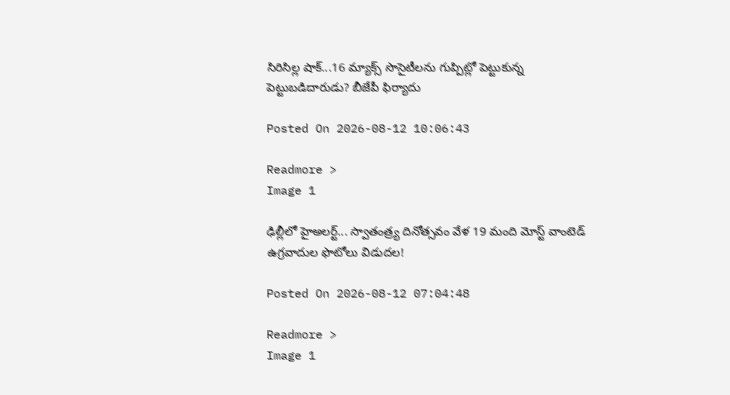సిరిసిల్ల షాక్...16 మ్యాక్స్ సొసైటీలను గుప్పిట్లో పెట్టుకున్న పెట్టుబడిదారుడు? బీజేపీ ఫిర్యాదు

Posted On 2026-08-12 10:06:43

Readmore >
Image 1

ఢిల్లీలో హైఅలర్ట్‌... స్వాతంత్ర్య దినోత్సవం వేళ 19 మంది మోస్ట్ వాంటెడ్ ఉగ్రవాదుల ఫొటోలు విడుదల!

Posted On 2026-08-12 07:04:48

Readmore >
Image 1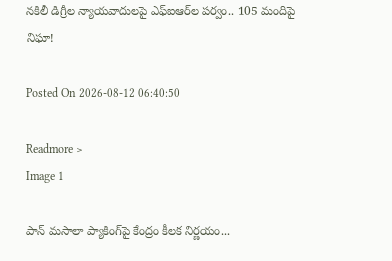నకిలీ డిగ్రీల న్యాయవాదులపై ఎఫ్‌ఐఆర్‌ల పర్వం.. 105 మందిపై నిఘా!

Posted On 2026-08-12 06:40:50

Readmore >
Image 1

పాన్ మసాలా ప్యాకింగ్‌పై కేంద్రం కీలక నిర్ణయం...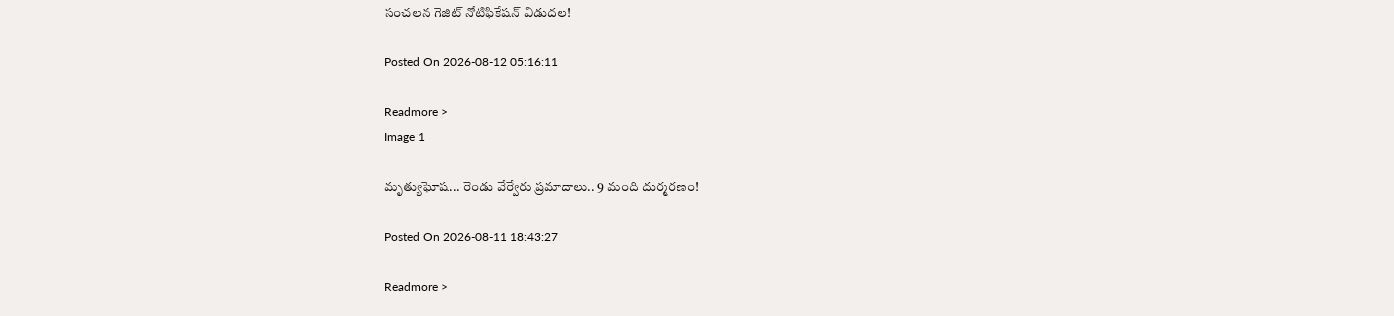సంచలన గెజిట్ నోటిఫికేషన్ విడుదల!

Posted On 2026-08-12 05:16:11

Readmore >
Image 1

మృత్యుఘోష... రెండు వేర్వేరు ప్రమాదాలు.. 9 మంది దుర్మరణం!

Posted On 2026-08-11 18:43:27

Readmore >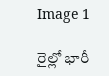Image 1

రైల్లో భారీ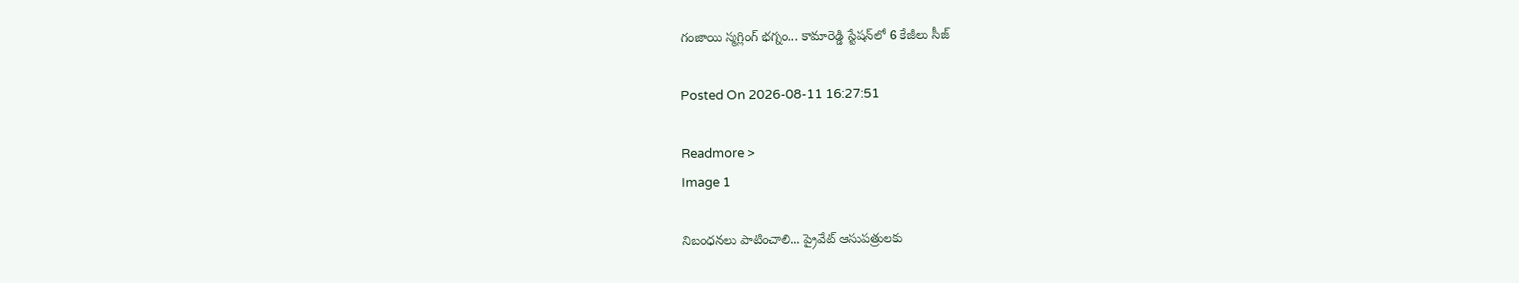గంజాయి స్మగ్లింగ్ భగ్నం... కామారెడ్డి స్టేషన్‌లో 6 కేజీలు సీజ్

Posted On 2026-08-11 16:27:51

Readmore >
Image 1

నిబంధనలు పాటించాలి... ప్రైవేట్ ఆసుపత్రులకు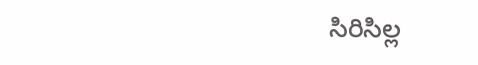సిరిసిల్ల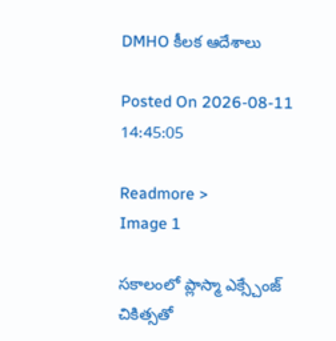DMHO కీలక ఆదేశాలు

Posted On 2026-08-11 14:45:05

Readmore >
Image 1

సకాలంలో ప్లాస్మా ఎక్స్చేంజ్ చికిత్సతో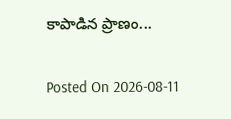కాపాడిన ప్రాణం...

Posted On 2026-08-11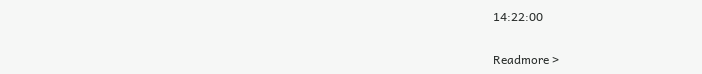14:22:00

Readmore >